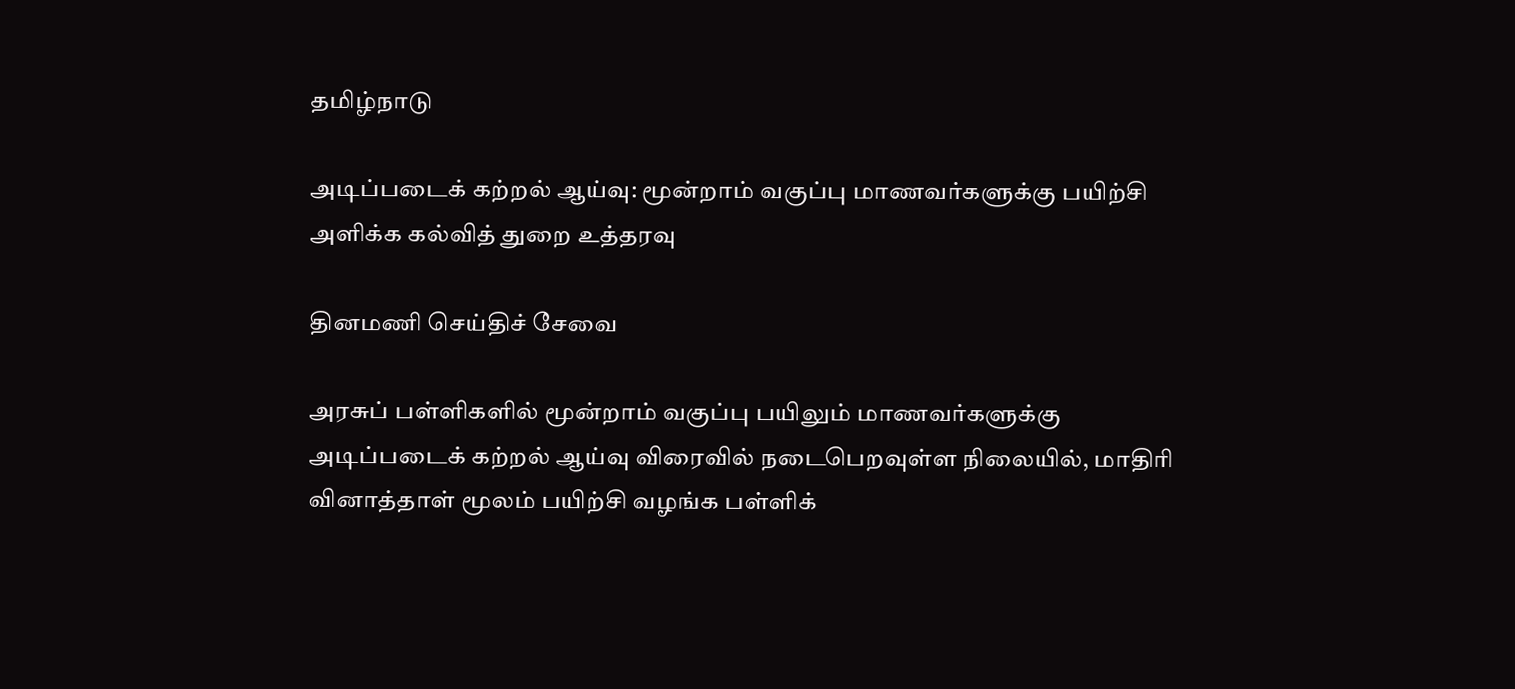தமிழ்நாடு

அடிப்படைக் கற்றல் ஆய்வு: மூன்றாம் வகுப்பு மாணவர்களுக்கு பயிற்சி அளிக்க கல்வித் துறை உத்தரவு

தினமணி செய்திச் சேவை

அரசுப் பள்ளிகளில் மூன்றாம் வகுப்பு பயிலும் மாணவர்களுக்கு அடிப்படைக் கற்றல் ஆய்வு விரைவில் நடைபெறவுள்ள நிலையில், மாதிரி வினாத்தாள் மூலம் பயிற்சி வழங்க பள்ளிக்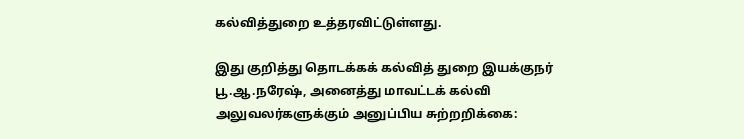கல்வித்துறை உத்தரவிட்டுள்ளது.

இது குறித்து தொடக்கக் கல்வித் துறை இயக்குநர் பூ.ஆ.நரேஷ், அனைத்து மாவட்டக் கல்வி அலுவலர்களுக்கும் அனுப்பிய சுற்றறிக்கை: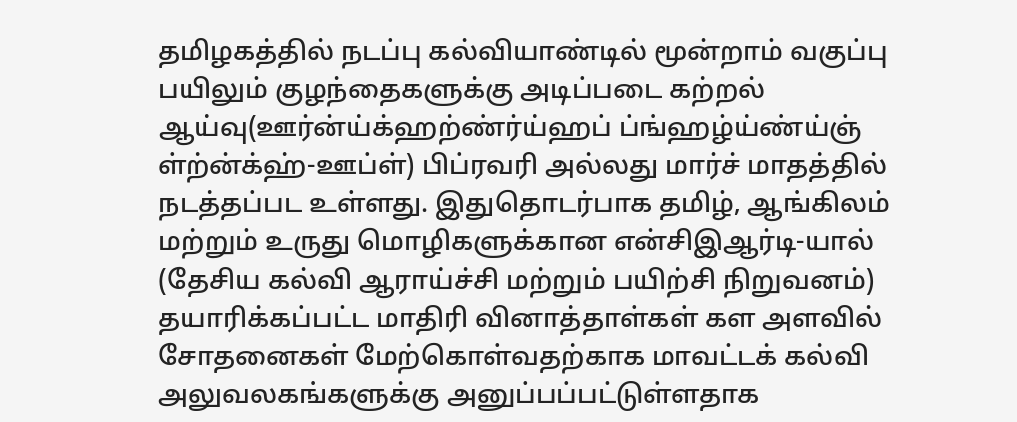தமிழகத்தில் நடப்பு கல்வியாண்டில் மூன்றாம் வகுப்பு பயிலும் குழந்தைகளுக்கு அடிப்படை கற்றல் ஆய்வு(ஊர்ன்ய்க்ஹற்ண்ர்ய்ஹப் ப்ங்ஹழ்ய்ண்ய்ஞ் ள்ற்ன்க்ஹ்-ஊப்ள்) பிப்ரவரி அல்லது மார்ச் மாதத்தில் நடத்தப்பட உள்ளது. இதுதொடர்பாக தமிழ், ஆங்கிலம் மற்றும் உருது மொழிகளுக்கான என்சிஇஆர்டி-யால் (தேசிய கல்வி ஆராய்ச்சி மற்றும் பயிற்சி நிறுவனம்) தயாரிக்கப்பட்ட மாதிரி வினாத்தாள்கள் கள அளவில் சோதனைகள் மேற்கொள்வதற்காக மாவட்டக் கல்வி அலுவலகங்களுக்கு அனுப்பப்பட்டுள்ளதாக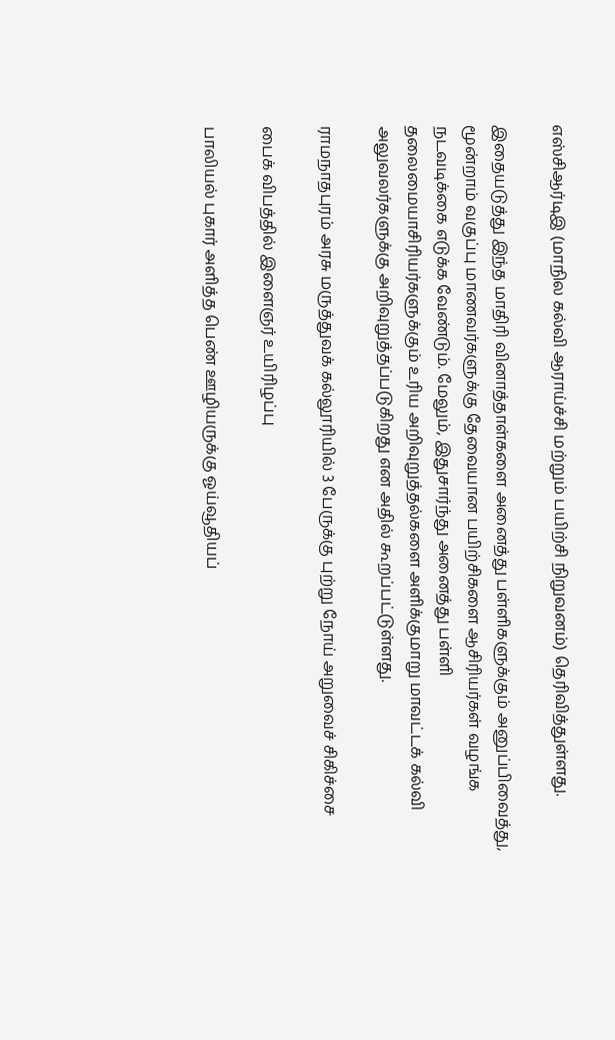எஸ்சிஆர்டிஇ (மாநில கல்வி ஆராய்ச்சி மற்றும் பயிற்சி நிறுவனம்) தெரிவித்துள்ளது.

இதையடுத்து இந்த மாதிரி வினாத்தாள்களை அனைத்து பள்ளிகளுக்கும் அனுப்பிவைத்து, மூன்றாம் வகுப்பு மாணவர்களுக்கு தேவையான பயிற்சிகளை ஆசிரியர்கள் வழங்க நடவடிக்கை எடுக்க வேண்டும். மேலும், இதுசார்ந்து அனைத்து பள்ளி தலைமையாசிரியர்களுக்கும் உரிய அறிவுறுத்தல்களை அளிக்குமாறு மாவட்டக் கல்வி அலுவலர்களுக்கு அறிவுறுத்தப்படுகிறது என அதில் கூறப்பட்டுள்ளது.

ராமநாதபுரம் அரசு மருத்துவக் கல்லூரியில் 3 பேருக்கு புற்று நோய் அறுவைச் சிகிச்சை

பைக் விபத்தில் இளைஞர் உயிரிழப்பு

பாலியல் புகார் அளித்த பெண் ஊழியருக்கு ஓய்வூதியப்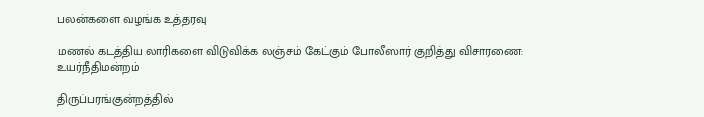பலன்களை வழங்க உத்தரவு

மணல் கடத்திய லாரிகளை விடுவிக்க லஞ்சம் கேட்கும் போலீஸார் குறித்து விசாரணை: உயர்நீதிமன்றம்

திருப்பரங்குன்றத்தில்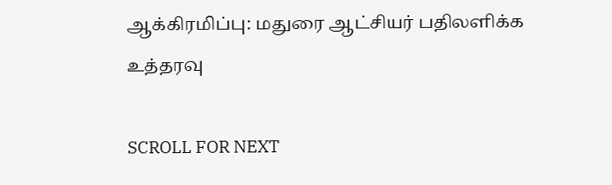ஆக்கிரமிப்பு: மதுரை ஆட்சியர் பதிலளிக்க உத்தரவு

SCROLL FOR NEXT